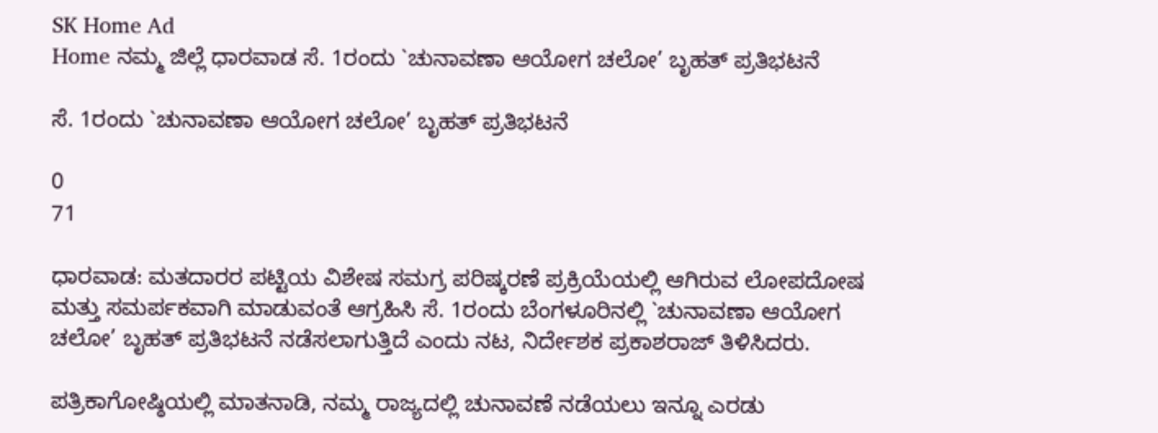SK Home Ad
Home ನಮ್ಮ ಜಿಲ್ಲೆ ಧಾರವಾಡ ಸೆ. 1ರಂದು `ಚುನಾವಣಾ ಆಯೋಗ ಚಲೋ’ ಬೃಹತ್ ಪ್ರತಿಭಟನೆ

ಸೆ. 1ರಂದು `ಚುನಾವಣಾ ಆಯೋಗ ಚಲೋ’ ಬೃಹತ್ ಪ್ರತಿಭಟನೆ

0
71

ಧಾರವಾಡ: ಮತದಾರರ ಪಟ್ಟಿಯ ವಿಶೇಷ ಸಮಗ್ರ ಪರಿಷ್ಕರಣೆ ಪ್ರಕ್ರಿಯೆಯಲ್ಲಿ ಆಗಿರುವ ಲೋಪದೋಷ ಮತ್ತು ಸಮರ್ಪಕವಾಗಿ ಮಾಡುವಂತೆ ಆಗ್ರಹಿಸಿ ಸೆ. 1ರಂದು ಬೆಂಗಳೂರಿನಲ್ಲಿ `ಚುನಾವಣಾ ಆಯೋಗ ಚಲೋ’ ಬೃಹತ್ ಪ್ರತಿಭಟನೆ ನಡೆಸಲಾಗುತ್ತಿದೆ ಎಂದು ನಟ, ನಿರ್ದೇಶಕ ಪ್ರಕಾಶರಾಜ್ ತಿಳಿಸಿದರು.

ಪತ್ರಿಕಾಗೋಷ್ಠಿಯಲ್ಲಿ ಮಾತನಾಡಿ, ನಮ್ಮ ರಾಜ್ಯದಲ್ಲಿ ಚುನಾವಣೆ ನಡೆಯಲು ಇನ್ನೂ ಎರಡು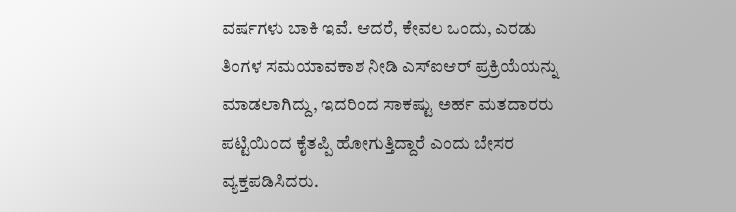ವರ್ಷಗಳು ಬಾಕಿ ಇವೆ. ಆದರೆ, ಕೇವಲ ಒಂದು, ಎರಡು ತಿಂಗಳ ಸಮಯಾವಕಾಶ ನೀಡಿ ಎಸ್‌ಐಆರ್ ಪ್ರಕ್ರಿಯೆಯನ್ನು ಮಾಡಲಾಗಿದ್ದು, ಇದರಿಂದ ಸಾಕಷ್ಟು ಅರ್ಹ ಮತದಾರರು ಪಟ್ಟಿಯಿಂದ ಕೈತಪ್ಪಿ ಹೋಗುತ್ತಿದ್ದಾರೆ ಎಂದು ಬೇಸರ ವ್ಯಕ್ತಪಡಿಸಿದರು.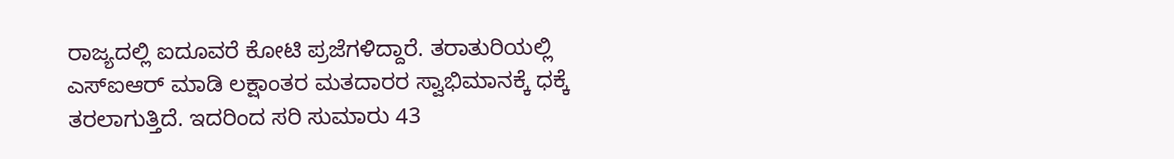ರಾಜ್ಯದಲ್ಲಿ ಐದೂವರೆ ಕೋಟಿ ಪ್ರಜೆಗಳಿದ್ದಾರೆ. ತರಾತುರಿಯಲ್ಲಿ ಎಸ್‌ಐಆರ್ ಮಾಡಿ ಲಕ್ಷಾಂತರ ಮತದಾರರ ಸ್ವಾಭಿಮಾನಕ್ಕೆ ಧಕ್ಕೆ ತರಲಾಗುತ್ತಿದೆ. ಇದರಿಂದ ಸರಿ ಸುಮಾರು 43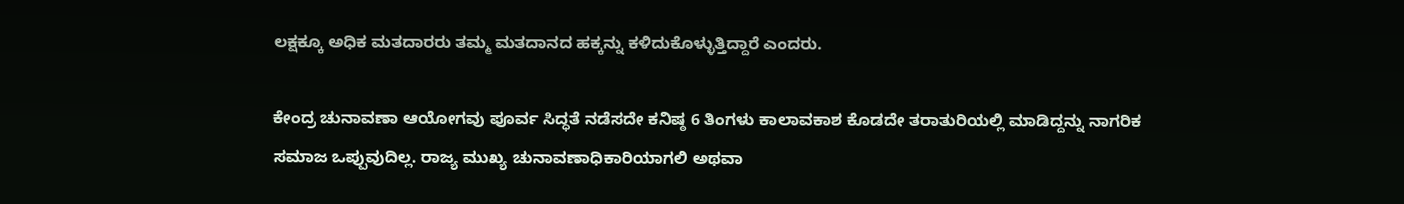ಲಕ್ಷಕ್ಕೂ ಅಧಿಕ ಮತದಾರರು ತಮ್ಮ ಮತದಾನದ ಹಕ್ಕನ್ನು ಕಳಿದುಕೊಳ್ಳುತ್ತಿದ್ದಾರೆ ಎಂದರು.

ಕೇಂದ್ರ ಚುನಾವಣಾ ಆಯೋಗವು ಪೂರ್ವ ಸಿದ್ಧತೆ ನಡೆಸದೇ ಕನಿಷ್ಠ 6 ತಿಂಗಳು ಕಾಲಾವಕಾಶ ಕೊಡದೇ ತರಾತುರಿಯಲ್ಲಿ ಮಾಡಿದ್ದನ್ನು ನಾಗರಿಕ ಸಮಾಜ ಒಪ್ಪುವುದಿಲ್ಲ. ರಾಜ್ಯ ಮುಖ್ಯ ಚುನಾವಣಾಧಿಕಾರಿಯಾಗಲಿ ಅಥವಾ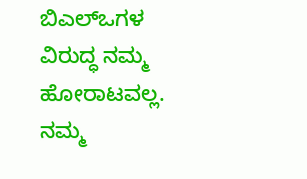ಬಿಎಲ್‌ಒಗಳ ವಿರುದ್ಧ ನಮ್ಮ ಹೋರಾಟವಲ್ಲ. ನಮ್ಮ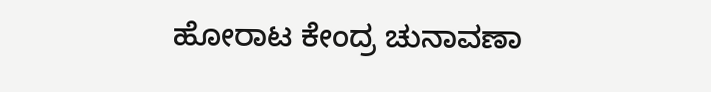ಹೋರಾಟ ಕೇಂದ್ರ ಚುನಾವಣಾ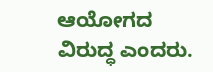ಆಯೋಗದ ವಿರುದ್ಧ ಎಂದರು.